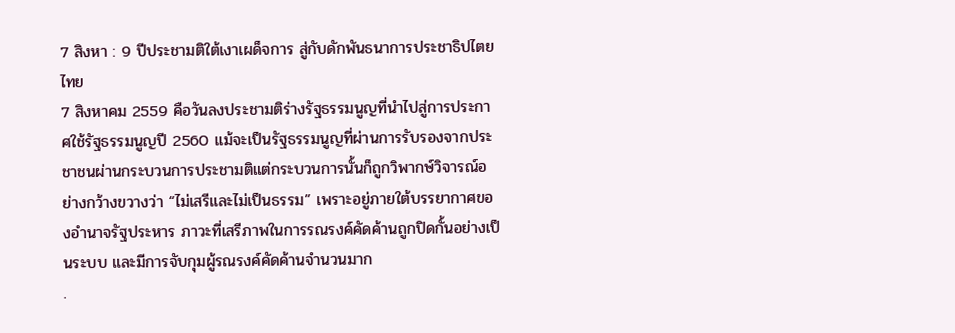7 สิงหา : 9 ปีประชามติใต้เงาเผด็จการ สู่กับดักพันธนาการประชาธิปไตยไทย
7 สิงหาคม 2559 คือวันลงประชามติร่างรัฐธรรมนูญที่นำไปสู่การประกาศใช้รัฐธรรมนูญปี 2560 แม้จะเป็นรัฐธรรมนูญที่ผ่านการรับรองจากประชาชนผ่านกระบวนการประชามติแต่กระบวนการนั้นก็ถูกวิพากษ์วิจารณ์อย่างกว้างขวางว่า “ไม่เสรีและไม่เป็นธรรม” เพราะอยู่ภายใต้บรรยากาศของอำนาจรัฐประหาร ภาวะที่เสรีภาพในการรณรงค์คัดค้านถูกปิดกั้นอย่างเป็นระบบ และมีการจับกุมผู้รณรงค์คัดค้านจำนวนมาก
.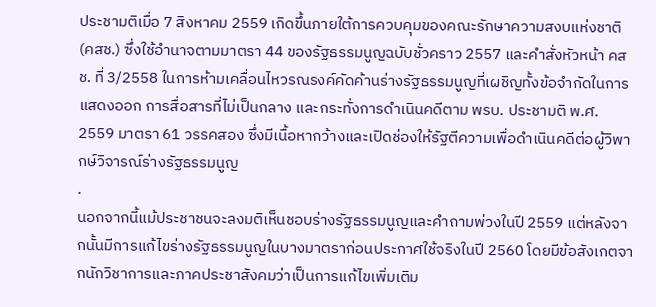ประชามติเมื่อ 7 สิงหาคม 2559 เกิดขึ้นภายใต้การควบคุมของคณะรักษาความสงบแห่งชาติ (คสช.) ซึ่งใช้อำนาจตามมาตรา 44 ของรัฐธรรมนูญฉบับชั่วคราว 2557 และคำสั่งหัวหน้า คสช. ที่ 3/2558 ในการห้ามเคลื่อนไหวรณรงค์คัดค้านร่างรัฐธรรมนูญที่เผชิญทั้งข้อจำกัดในการแสดงออก การสื่อสารที่ไม่เป็นกลาง และกระทั่งการดำเนินคดีตาม พรบ. ประชามติ พ.ศ. 2559 มาตรา 61 วรรคสอง ซึ่งมีเนื้อหากว้างและเปิดช่องให้รัฐตีความเพื่อดำเนินคดีต่อผู้วิพากษ์วิจารณ์ร่างรัฐธรรมนูญ
.
นอกจากนี้แม้ประชาชนจะลงมติเห็นชอบร่างรัฐธรรมนูญและคำถามพ่วงในปี 2559 แต่หลังจากนั้นมีการแก้ไขร่างรัฐธรรมนูญในบางมาตราก่อนประกาศใช้จริงในปี 2560 โดยมีข้อสังเกตจากนักวิชาการและภาคประชาสังคมว่าเป็นการแก้ไขเพิ่มเติม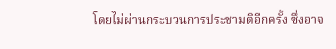โดยไม่ผ่านกระบวนการประชามติอีกครั้ง ซึ่งอาจ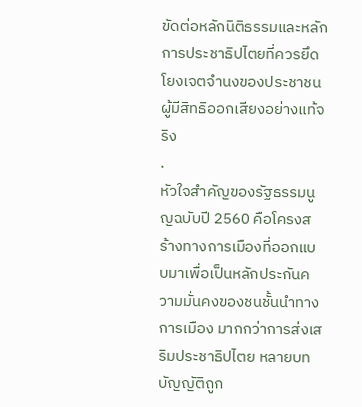ขัดต่อหลักนิติธรรมและหลักการประชาธิปไตยที่ควรยึดโยงเจตจำนงของประชาชนผู้มีสิทธิออกเสียงอย่างแท้จริง
.
หัวใจสำคัญของรัฐธรรมนูญฉบับปี 2560 คือโครงสร้างทางการเมืองที่ออกแบบมาเพื่อเป็นหลักประกันความมั่นคงของชนชั้นนำทางการเมือง มากกว่าการส่งเสริมประชาธิปไตย หลายบทบัญญัติถูก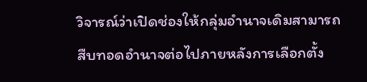วิจารณ์ว่าเปิดช่องให้กลุ่มอำนาจเดิมสามารถสืบทอดอำนาจต่อไปภายหลังการเลือกตั้ง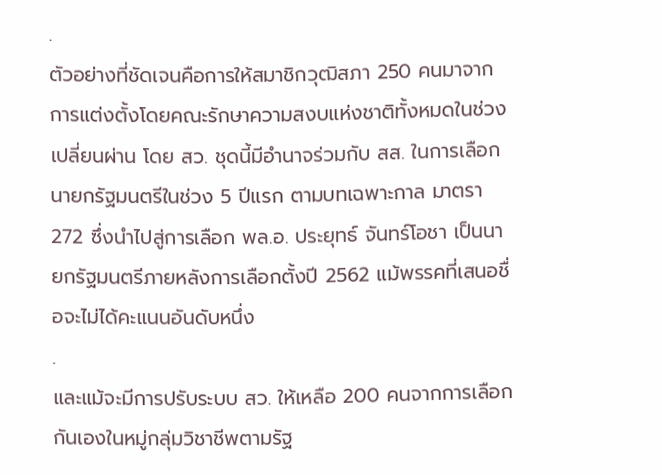.
ตัวอย่างที่ชัดเจนคือการให้สมาชิกวุฒิสภา 250 คนมาจากการแต่งตั้งโดยคณะรักษาความสงบแห่งชาติทั้งหมดในช่วงเปลี่ยนผ่าน โดย สว. ชุดนี้มีอำนาจร่วมกับ สส. ในการเลือกนายกรัฐมนตรีในช่วง 5 ปีแรก ตามบทเฉพาะกาล มาตรา 272 ซึ่งนำไปสู่การเลือก พล.อ. ประยุทธ์ จันทร์โอชา เป็นนายกรัฐมนตรีภายหลังการเลือกตั้งปี 2562 แม้พรรคที่เสนอชื่อจะไม่ได้คะแนนอันดับหนึ่ง
.
และแม้จะมีการปรับระบบ สว. ให้เหลือ 200 คนจากการเลือกกันเองในหมู่กลุ่มวิชาชีพตามรัฐ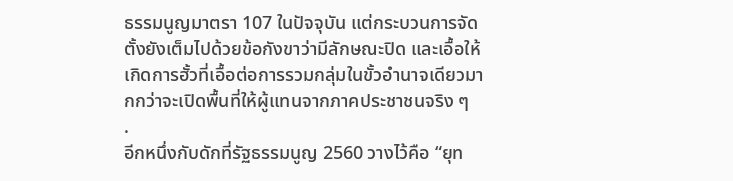ธรรมนูญมาตรา 107 ในปัจจุบัน แต่กระบวนการจัดตั้งยังเต็มไปด้วยข้อกังขาว่ามีลักษณะปิด และเอื้อให้เกิดการฮั้วที่เอื้อต่อการรวมกลุ่มในขั้วอำนาจเดียวมากกว่าจะเปิดพื้นที่ให้ผู้แทนจากภาคประชาชนจริง ๆ
.
อีกหนึ่งกับดักที่รัฐธรรมนูญ 2560 วางไว้คือ “ยุท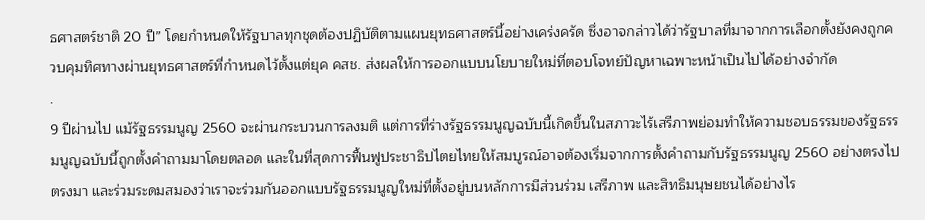ธศาสตร์ชาติ 20 ปี” โดยกำหนดให้รัฐบาลทุกชุดต้องปฏิบัติตามแผนยุทธศาสตร์นี้อย่างเคร่งครัด ซึ่งอาจกล่าวได้ว่ารัฐบาลที่มาจากการเลือกตั้งยังคงถูกควบคุมทิศทางผ่านยุทธศาสตร์ที่กำหนดไว้ตั้งแต่ยุค คสช. ส่งผลให้การออกแบบนโยบายใหม่ที่ตอบโจทย์ปัญหาเฉพาะหน้าเป็นไปได้อย่างจำกัด
.
9 ปีผ่านไป แม้รัฐธรรมนูญ 2560 จะผ่านกระบวนการลงมติ แต่การที่ร่างรัฐธรรมนูญฉบับนี้เกิดขึ้นในสภาวะไร้เสรีภาพย่อมทำให้ความชอบธรรมของรัฐธรรมนูญฉบับนี้ถูกตั้งคำถามมาโดยตลอด และในที่สุดการฟื้นฟูประชาธิปไตยไทยให้สมบูรณ์อาจต้องเริ่มจากการตั้งคำถามกับรัฐธรรมนูญ 2560 อย่างตรงไปตรงมา และร่วมระดมสมองว่าเราจะร่วมกันออกแบบรัฐธรรมนูญใหม่ที่ตั้งอยู่บนหลักการมีส่วนร่วม เสรีภาพ และสิทธิมนุษยชนได้อย่างไร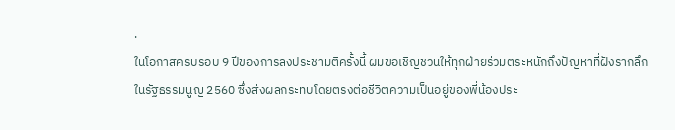.
ในโอกาสครบรอบ 9 ปีของการลงประชามติครั้งนี้ ผมขอเชิญชวนให้ทุกฝ่ายร่วมตระหนักถึงปัญหาที่ฝังรากลึกในรัฐธรรมนูญ 2560 ซึ่งส่งผลกระทบโดยตรงต่อชีวิตความเป็นอยู่ของพี่น้องประ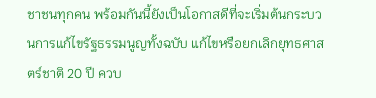ชาชนทุกคน พร้อมกันนี้ยังเป็นโอกาสดีที่จะเริ่มต้นกระบวนการแก้ไขรัฐธรรมนูญทั้งฉบับ แก้ไขหรือยกเลิกยุทธศาสตร์ชาติ 20 ปี ควบ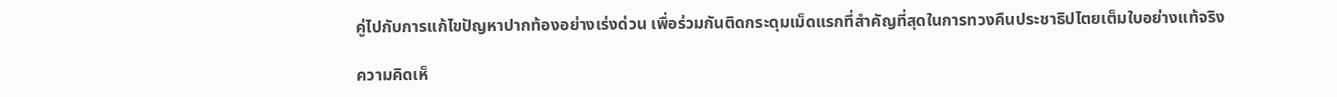คู่ไปกับการแก้ไขปัญหาปากท้องอย่างเร่งด่วน เพื่อร่วมกันติดกระดุมเม็ดแรกที่สำคัญที่สุดในการทวงคืนประชาธิปไตยเต็มใบอย่างแท้จริง

ความคิดเห็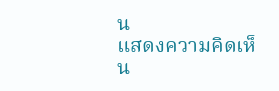น
แสดงความคิดเห็น